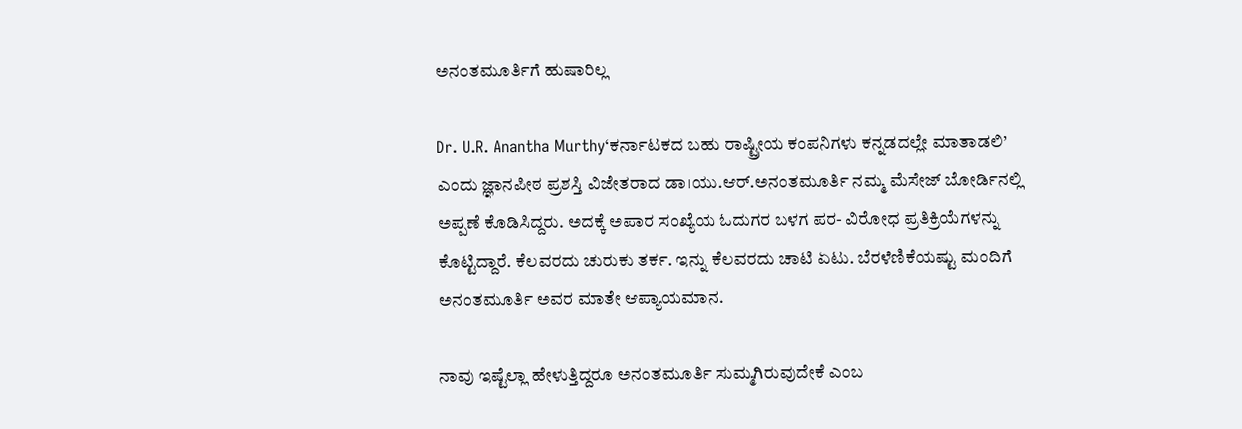ಅನಂತಮೂರ್ತಿಗೆ ಹುಷಾರಿಲ್ಲ

Dr. U.R. Anantha Murthy‘ಕರ್ನಾಟಕದ ಬಹು ರಾಷ್ಟ್ರೀಯ ಕಂಪನಿಗಳು ಕನ್ನಡದಲ್ಲೇ ಮಾತಾಡಲಿ’ ಎಂದು ಜ್ಞಾನಪೀಠ ಪ್ರಶಸ್ತಿ ವಿಜೇತರಾದ ಡಾ।ಯು.ಆರ್‌.ಅನಂತಮೂರ್ತಿ ನಮ್ಮ ಮೆಸೇಜ್‌ ಬೋರ್ಡಿನಲ್ಲಿ ಅಪ್ಪಣೆ ಕೊಡಿಸಿದ್ದರು. ಅದಕ್ಕೆ ಅಪಾರ ಸಂಖ್ಯೆಯ ಓದುಗರ ಬಳಗ ಪರ- ವಿರೋಧ ಪ್ರತಿಕ್ರಿಯೆಗಳನ್ನು ಕೊಟ್ಟಿದ್ದಾರೆ. ಕೆಲವರದು ಚುರುಕು ತರ್ಕ. ಇನ್ನು ಕೆಲವರದು ಚಾಟಿ ಏಟು. ಬೆರಳೆಣಿಕೆಯಷ್ಟು ಮಂದಿಗೆ ಅನಂತಮೂರ್ತಿ ಅವರ ಮಾತೇ ಆಪ್ಯಾಯಮಾನ.

ನಾವು ಇಷ್ಟೆಲ್ಲಾ ಹೇಳುತ್ತಿದ್ದರೂ ಅನಂತಮೂರ್ತಿ ಸುಮ್ಮಗಿರುವುದೇಕೆ ಎಂಬ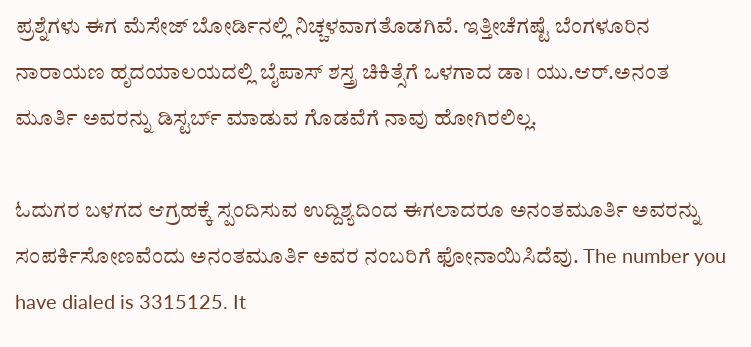ಪ್ರಶ್ನೆಗಳು ಈಗ ಮೆಸೇಜ್‌ ಬೋರ್ಡಿನಲ್ಲಿ ನಿಚ್ಚಳವಾಗತೊಡಗಿವೆ. ಇತ್ತೀಚೆಗಷ್ಟೆ ಬೆಂಗಳೂರಿನ ನಾರಾಯಣ ಹೃದಯಾಲಯದಲ್ಲಿ ಬೈಪಾಸ್‌ ಶಸ್ತ್ರ ಚಿಕಿತ್ಸೆಗೆ ಒಳಗಾದ ಡಾ। ಯು.ಆರ್‌.ಅನಂತ ಮೂರ್ತಿ ಅವರನ್ನು ಡಿಸ್ಟರ್ಬ್‌ ಮಾಡುವ ಗೊಡವೆಗೆ ನಾವು ಹೋಗಿರಲಿಲ್ಲ.

ಓದುಗರ ಬಳಗದ ಆಗ್ರಹಕ್ಕೆ ಸ್ಪಂದಿಸುವ ಉದ್ದಿಶ್ಯದಿಂದ ಈಗಲಾದರೂ ಅನಂತಮೂರ್ತಿ ಅವರನ್ನು ಸಂಪರ್ಕಿಸೋಣವೆಂದು ಅನಂತಮೂರ್ತಿ ಅವರ ನಂಬರಿಗೆ ಫೋನಾಯಿಸಿದೆವು. The number you have dialed is 3315125. It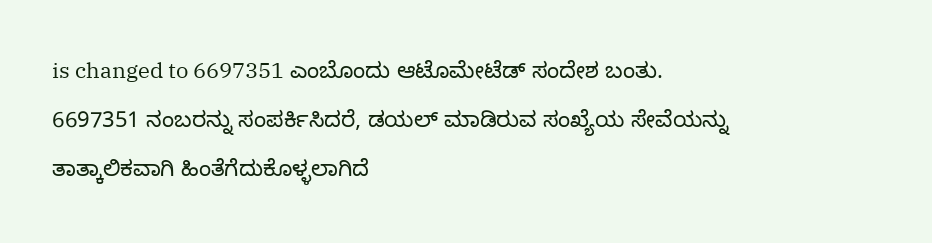is changed to 6697351 ಎಂಬೊಂದು ಆಟೊಮೇಟೆಡ್‌ ಸಂದೇಶ ಬಂತು. 6697351 ನಂಬರನ್ನು ಸಂಪರ್ಕಿಸಿದರೆ, ಡಯಲ್‌ ಮಾಡಿರುವ ಸಂಖ್ಯೆಯ ಸೇವೆಯನ್ನು ತಾತ್ಕಾಲಿಕವಾಗಿ ಹಿಂತೆಗೆದುಕೊಳ್ಳಲಾಗಿದೆ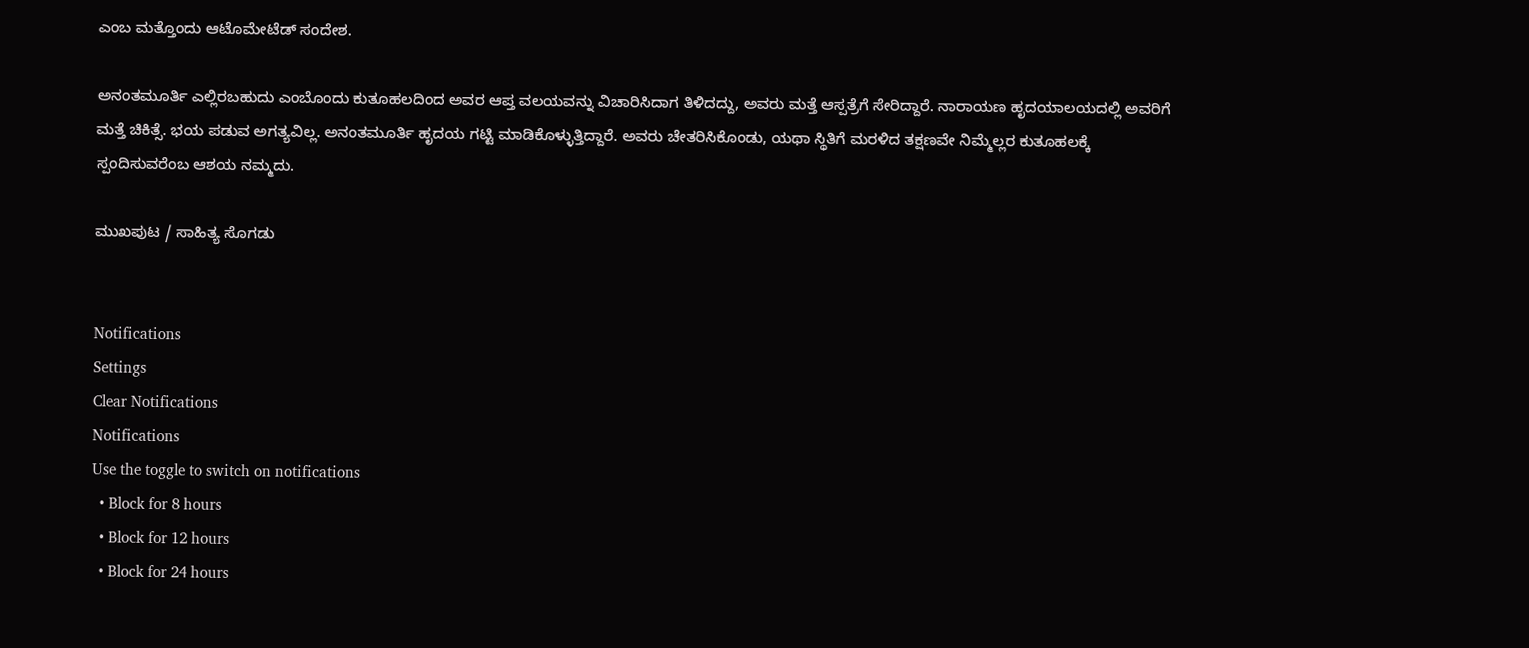ಎಂಬ ಮತ್ತೊಂದು ಆಟೊಮೇಟೆಡ್‌ ಸಂದೇಶ.

ಅನಂತಮೂರ್ತಿ ಎಲ್ಲಿರಬಹುದು ಎಂಬೊಂದು ಕುತೂಹಲದಿಂದ ಅವರ ಆಪ್ತ ವಲಯವನ್ನು ವಿಚಾರಿಸಿದಾಗ ತಿಳಿದದ್ದು, ಅವರು ಮತ್ತೆ ಆಸ್ಪತ್ರೆಗೆ ಸೇರಿದ್ದಾರೆ. ನಾರಾಯಣ ಹೃದಯಾಲಯದಲ್ಲಿ ಅವರಿಗೆ ಮತ್ತೆ ಚಿಕಿತ್ಸೆ. ಭಯ ಪಡುವ ಅಗತ್ಯವಿಲ್ಲ. ಅನಂತಮೂರ್ತಿ ಹೃದಯ ಗಟ್ಟಿ ಮಾಡಿಕೊಳ್ಳುತ್ತಿದ್ದಾರೆ. ಅವರು ಚೇತರಿಸಿಕೊಂಡು, ಯಥಾ ಸ್ಥಿತಿಗೆ ಮರಳಿದ ತಕ್ಷಣವೇ ನಿಮ್ಮೆಲ್ಲರ ಕುತೂಹಲಕ್ಕೆ ಸ್ಪಂದಿಸುವರೆಂಬ ಆಶಯ ನಮ್ಮದು.

ಮುಖಪುಟ / ಸಾಹಿತ್ಯ ಸೊಗಡು


Notifications
Settings
Clear Notifications
Notifications
Use the toggle to switch on notifications
  • Block for 8 hours
  • Block for 12 hours
  • Block for 24 hours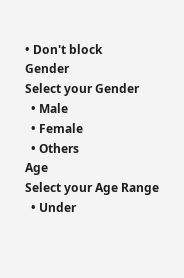• Don't block
Gender
Select your Gender
  • Male
  • Female
  • Others
Age
Select your Age Range
  • Under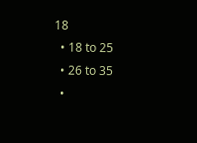18
  • 18 to 25
  • 26 to 35
  •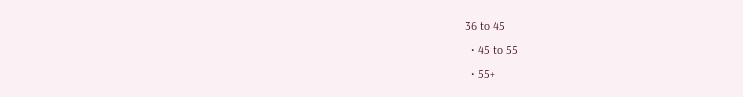36 to 45
  • 45 to 55
  • 55+